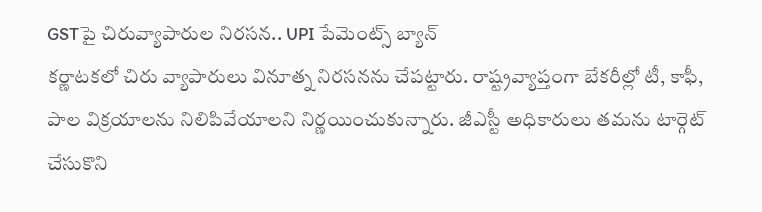GSTపై చిరువ్యాపారుల నిరసన.. UPI పేమెంట్స్ బ్యాన్
కర్ణాటకలో చిరు వ్యాపారులు వినూత్న నిరసనను చేపట్టారు. రాష్ట్రవ్యాప్తంగా బేకరీల్లో టీ, కాఫీ, పాల విక్రయాలను నిలిపివేయాలని నిర్ణయించుకున్నారు. జీఎస్టీ అధికారులు తమను టార్గెట్ చేసుకొని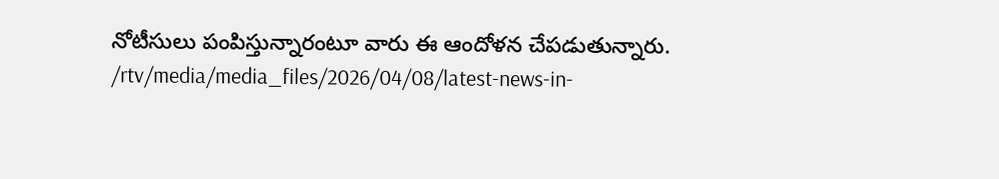నోటీసులు పంపిస్తున్నారంటూ వారు ఈ ఆందోళన చేపడుతున్నారు.
/rtv/media/media_files/2026/04/08/latest-news-in-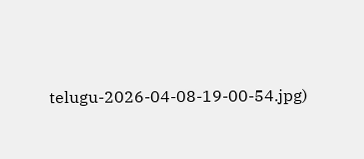telugu-2026-04-08-19-00-54.jpg)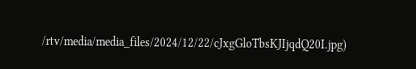/rtv/media/media_files/2024/12/22/cJxgGloTbsKJIjqdQ20I.jpg)